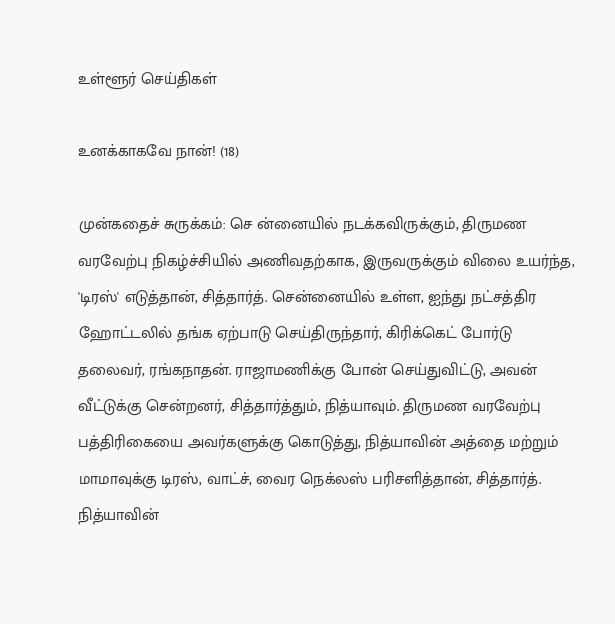உள்ளூர் செய்திகள்

உனக்காகவே நான்! (18)

முன்கதைச் சுருக்கம்: செ ன்னையில் நடக்கவிருக்கும், திருமண வரவேற்பு நிகழ்ச்சியில் அணிவதற்காக, இருவருக்கும் விலை உயர்ந்த, 'டிரஸ்' எடுத்தான், சித்தார்த். சென்னையில் உள்ள, ஐந்து நட்சத்திர ஹோட்டலில் தங்க ஏற்பாடு செய்திருந்தார், கிரிக்கெட் போர்டு தலைவர், ரங்கநாதன். ராஜாமணிக்கு போன் செய்துவிட்டு, அவன் வீட்டுக்கு சென்றனர், சித்தார்த்தும், நித்யாவும். திருமண வரவேற்பு பத்திரிகையை அவர்களுக்கு கொடுத்து, நித்யாவின் அத்தை மற்றும் மாமாவுக்கு டிரஸ், வாட்ச், வைர நெக்லஸ் பரிசளித்தான், சித்தார்த். நித்யாவின்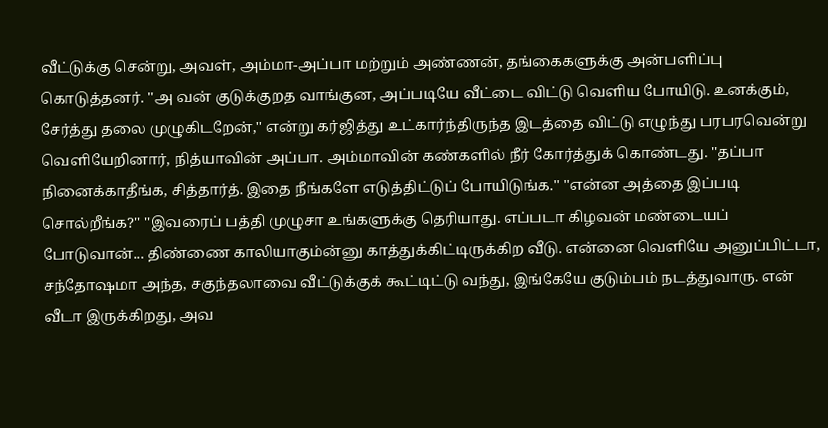வீட்டுக்கு சென்று, அவள், அம்மா-அப்பா மற்றும் அண்ணன், தங்கைகளுக்கு அன்பளிப்பு கொடுத்தனர். ''அ வன் குடுக்குறத வாங்குன, அப்படியே வீட்டை விட்டு வெளிய போயிடு. உனக்கும், சேர்த்து தலை முழுகிடறேன்,'' என்று கர்ஜித்து உட்கார்ந்திருந்த இடத்தை விட்டு எழுந்து பரபரவென்று வெளியேறினார், நித்யாவின் அப்பா. அம்மாவின் கண்களில் நீர் கோர்த்துக் கொண்டது. ''தப்பா நினைக்காதீங்க, சித்தார்த். இதை நீங்களே எடுத்திட்டுப் போயிடுங்க.'' ''என்ன அத்தை இப்படி சொல்றீங்க?'' ''இவரைப் பத்தி முழுசா உங்களுக்கு தெரியாது. எப்படா கிழவன் மண்டையப் போடுவான்... திண்ணை காலியாகும்ன்னு காத்துக்கிட்டிருக்கிற வீடு. என்னை வெளியே அனுப்பிட்டா, சந்தோஷமா அந்த, சகுந்தலாவை வீட்டுக்குக் கூட்டிட்டு வந்து, இங்கேயே குடும்பம் நடத்துவாரு. என் வீடா இருக்கிறது, அவ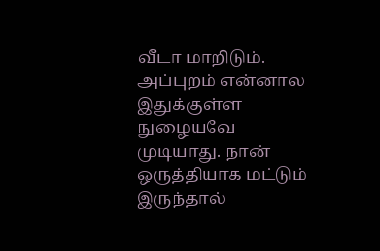வீடா மாறிடும். அப்புறம் என்னால இதுக்குள்ள நுழையவே முடியாது. நான் ஒருத்தியாக மட்டும் இருந்தால்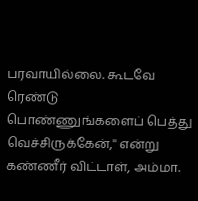பரவாயில்லை. கூடவே ரெண்டு பொண்ணுங்களைப் பெத்து வெச்சிருக்கேன்,'' என்று கண்ணீர் விட்டாள், அம்மா.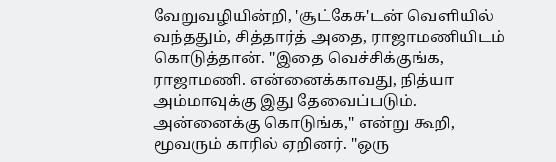வேறுவழியின்றி, 'சூட்கேசு'டன் வெளியில் வந்ததும், சித்தார்த் அதை, ராஜாமணியிடம் கொடுத்தான். ''இதை வெச்சிக்குங்க, ராஜாமணி. என்னைக்காவது, நித்யா அம்மாவுக்கு இது தேவைப்படும். அன்னைக்கு கொடுங்க,'' என்று கூறி, மூவரும் காரில் ஏறினர். ''ஒரு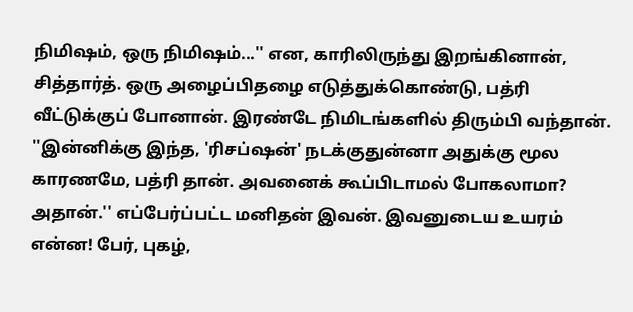நிமிஷம், ஒரு நிமிஷம்...'' என, காரிலிருந்து இறங்கினான், சித்தார்த். ஒரு அழைப்பிதழை எடுத்துக்கொண்டு, பத்ரி வீட்டுக்குப் போனான். இரண்டே நிமிடங்களில் திரும்பி வந்தான். ''இன்னிக்கு இந்த, 'ரிசப்ஷன்' நடக்குதுன்னா அதுக்கு மூல காரணமே, பத்ரி தான். அவனைக் கூப்பிடாமல் போகலாமா? அதான்.'' எப்பேர்ப்பட்ட மனிதன் இவன். இவனுடைய உயரம் என்ன! பேர், புகழ்,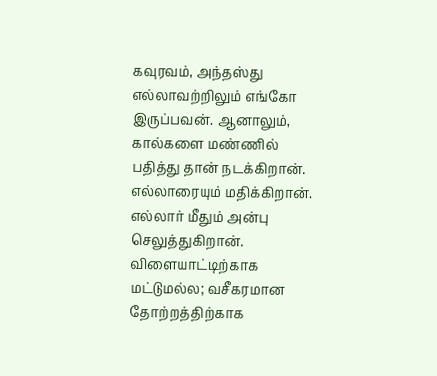கவுரவம், அந்தஸ்து எல்லாவற்றிலும் எங்கோ இருப்பவன். ஆனாலும், கால்களை மண்ணில் பதித்து தான் நடக்கிறான். எல்லாரையும் மதிக்கிறான். எல்லார் மீதும் அன்பு செலுத்துகிறான். விளையாட்டிற்காக மட்டுமல்ல; வசீகரமான தோற்றத்திற்காக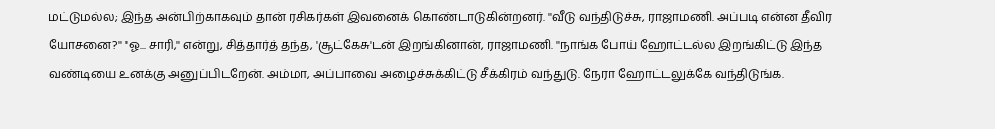மட்டுமல்ல; இந்த அன்பிற்காகவும் தான் ரசிகர்கள் இவனைக் கொண்டாடுகின்றனர். ''வீடு வந்திடுச்சு, ராஜாமணி. அப்படி என்ன தீவிர யோசனை?'' ''ஓ... சாரி,'' என்று, சித்தார்த் தந்த, 'சூட்கேசு'டன் இறங்கினான், ராஜாமணி. ''நாங்க போய் ஹோட்டல்ல இறங்கிட்டு இந்த வண்டியை உனக்கு அனுப்பிடறேன். அம்மா, அப்பாவை அழைச்சுக்கிட்டு சீக்கிரம் வந்துடு. நேரா ஹோட்டலுக்கே வந்திடுங்க.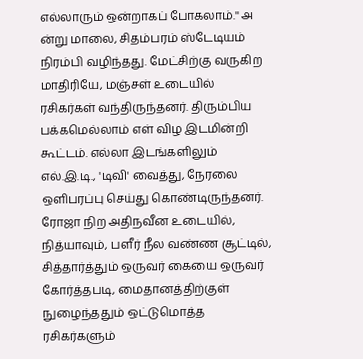எல்லாரும் ஒன்றாகப் போகலாம்.'' அ ன்று மாலை, சிதம்பரம் ஸ்டேடியம் நிரம்பி வழிந்தது. மேட்சிற்கு வருகிற மாதிரியே, மஞ்சள் உடையில் ரசிகர்கள் வந்திருந்தனர். திரும்பிய பக்கமெல்லாம் எள் விழ இடமின்றி கூட்டம். எல்லா இடங்களிலும் எல்.இ.டி., 'டிவி' வைத்து, நேரலை ஒளிபரப்பு செய்து கொண்டிருந்தனர். ரோஜா நிற அதிநவீன உடையில், நித்யாவும், பளீர் நீல வண்ண சூட்டில், சித்தார்த்தும் ஒருவர் கையை ஒருவர் கோர்த்தபடி, மைதானத்திற்குள் நுழைந்ததும் ஒட்டுமொத்த ரசிகர்களும்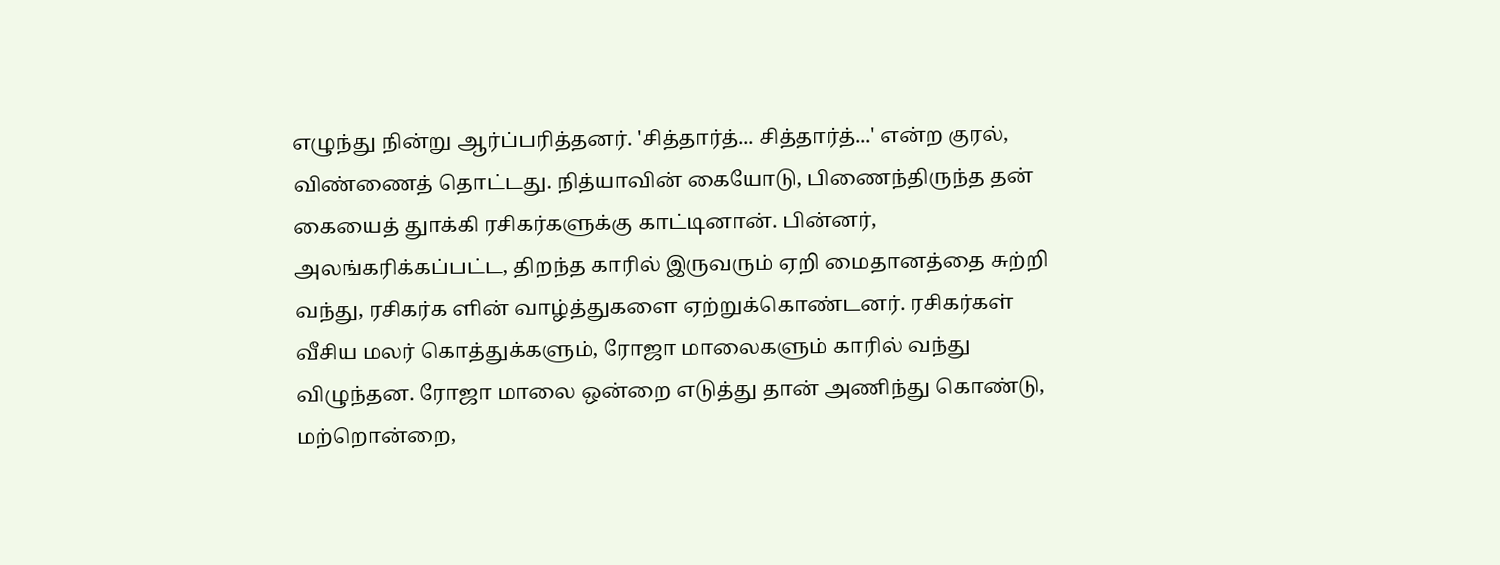எழுந்து நின்று ஆர்ப்பரித்தனர். 'சித்தார்த்... சித்தார்த்...' என்ற குரல், விண்ணைத் தொட்டது. நித்யாவின் கையோடு, பிணைந்திருந்த தன் கையைத் துாக்கி ரசிகர்களுக்கு காட்டினான். பின்னர், அலங்கரிக்கப்பட்ட, திறந்த காரில் இருவரும் ஏறி மைதானத்தை சுற்றி வந்து, ரசிகர்க ளின் வாழ்த்துகளை ஏற்றுக்கொண்டனர். ரசிகர்கள் வீசிய மலர் கொத்துக்களும், ரோஜா மாலைகளும் காரில் வந்து விழுந்தன. ரோஜா மாலை ஒன்றை எடுத்து தான் அணிந்து கொண்டு, மற்றொன்றை,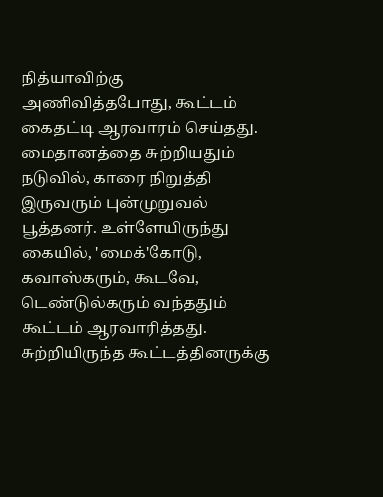நித்யாவிற்கு அணிவித்தபோது, கூட்டம் கைதட்டி ஆரவாரம் செய்தது. மைதானத்தை சுற்றியதும் நடுவில், காரை நிறுத்தி இருவரும் புன்முறுவல் பூத்தனர். உள்ளேயிருந்து கையில், 'மைக்'கோடு, கவாஸ்கரும், கூடவே, டெண்டுல்கரும் வந்ததும் கூட்டம் ஆரவாரித்தது. சுற்றியிருந்த கூட்டத்தினருக்கு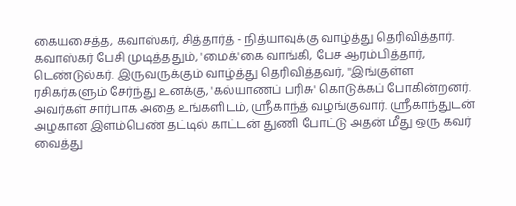கையசைத்த, கவாஸ்கர், சித்தார்த் - நித்யாவுக்கு வாழ்த்து தெரிவித்தார். கவாஸ்கர் பேசி முடித்ததும், 'மைக்'கை வாங்கி, பேச ஆரம்பித்தார், டெண்டுல்கர். இருவருக்கும் வாழ்த்து தெரிவித்தவர், ''இங்குள்ள ரசிகர்களும் சேர்ந்து உனக்கு, 'கல்யாணப் பரிசு' கொடுக்கப் போகின்றனர். அவர்கள் சார்பாக அதை உங்களிடம், ஸ்ரீகாந்த் வழங்குவார். ஸ்ரீகாந்துடன் அழகான இளம்பெண் தட்டில் காட்டன் துணி போட்டு அதன் மீது ஒரு கவர் வைத்து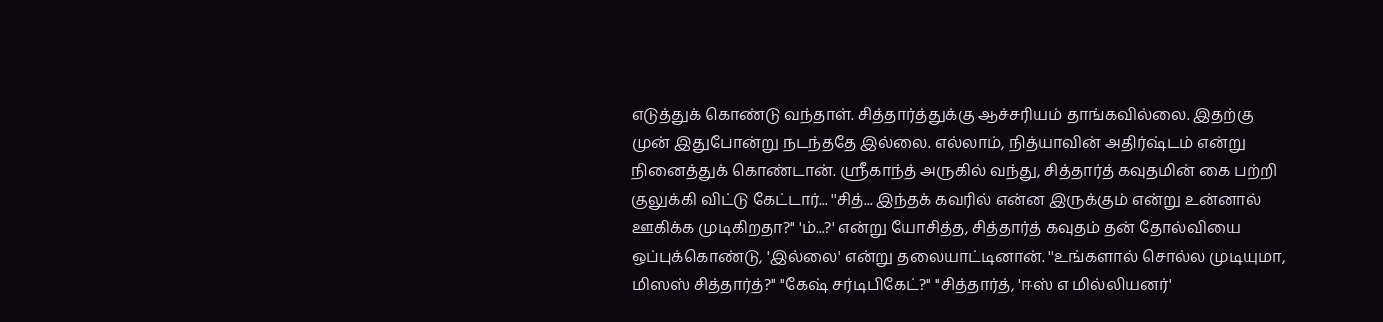எடுத்துக் கொண்டு வந்தாள். சித்தார்த்துக்கு ஆச்சரியம் தாங்கவில்லை. இதற்கு முன் இதுபோன்று நடந்ததே இல்லை. எல்லாம், நித்யாவின் அதிர்ஷ்டம் என்று நினைத்துக் கொண்டான். ஸ்ரீகாந்த் அருகில் வந்து, சித்தார்த் கவுதமின் கை பற்றி குலுக்கி விட்டு கேட்டார்... ''சித்... இந்தக் கவரில் என்ன இருக்கும் என்று உன்னால் ஊகிக்க முடிகிறதா?'' 'ம்...?' என்று யோசித்த, சித்தார்த் கவுதம் தன் தோல்வியை ஒப்புக்கொண்டு, 'இல்லை' என்று தலையாட்டினான். ''உங்களால் சொல்ல முடியுமா, மிஸஸ் சித்தார்த்?'' ''கேஷ் சர்டிபிகேட்?'' ''சித்தார்த், 'ஈஸ் எ மில்லியனர்'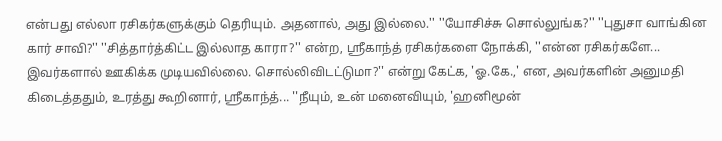என்பது எல்லா ரசிகர்களுக்கும் தெரியும். அதனால், அது இல்லை.'' ''யோசிச்சு சொல்லுங்க?'' ''புதுசா வாங்கின கார் சாவி?'' ''சித்தார்த்கிட்ட இல்லாத காரா?'' என்ற, ஸ்ரீகாந்த் ரசிகர்களை நோக்கி, ''என்ன ரசிகர்களே... இவர்களால் ஊகிக்க முடியவில்லை. சொல்லிவிடட்டுமா?'' என்று கேட்க, 'ஓ.கே.,' என, அவர்களின் அனுமதி கிடைத்ததும், உரத்து கூறினார், ஸ்ரீகாந்த்... ''நீயும், உன் மனைவியும், 'ஹனிமூன்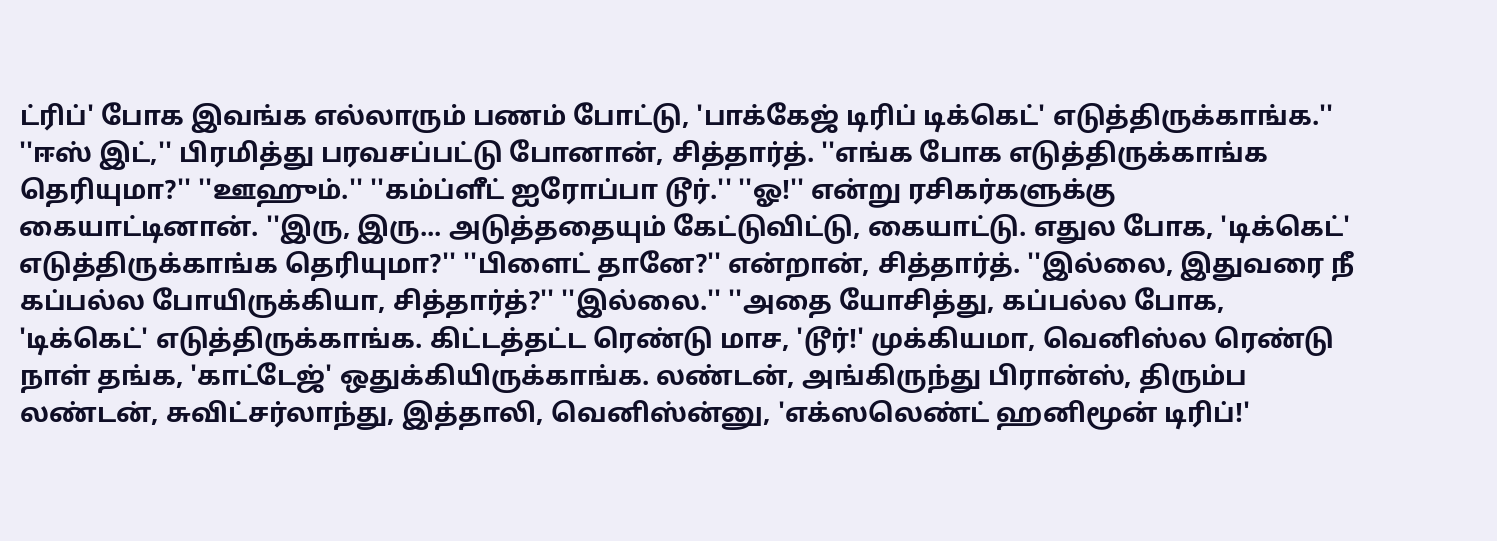ட்ரிப்' போக இவங்க எல்லாரும் பணம் போட்டு, 'பாக்கேஜ் டிரிப் டிக்கெட்' எடுத்திருக்காங்க.'' ''ஈஸ் இட்,'' பிரமித்து பரவசப்பட்டு போனான், சித்தார்த். ''எங்க போக எடுத்திருக்காங்க தெரியுமா?'' ''ஊஹும்.'' ''கம்ப்ளீட் ஐரோப்பா டூர்.'' ''ஓ!'' என்று ரசிகர்களுக்கு கையாட்டினான். ''இரு, இரு... அடுத்ததையும் கேட்டுவிட்டு, கையாட்டு. எதுல போக, 'டிக்கெட்' எடுத்திருக்காங்க தெரியுமா?'' ''பிளைட் தானே?'' என்றான், சித்தார்த். ''இல்லை, இதுவரை நீ கப்பல்ல போயிருக்கியா, சித்தார்த்?'' ''இல்லை.'' ''அதை யோசித்து, கப்பல்ல போக, 'டிக்கெட்' எடுத்திருக்காங்க. கிட்டத்தட்ட ரெண்டு மாச, 'டூர்!' முக்கியமா, வெனிஸ்ல ரெண்டு நாள் தங்க, 'காட்டேஜ்' ஒதுக்கியிருக்காங்க. லண்டன், அங்கிருந்து பிரான்ஸ், திரும்ப லண்டன், சுவிட்சர்லாந்து, இத்தாலி, வெனிஸ்ன்னு, 'எக்ஸலெண்ட் ஹனிமூன் டிரிப்!'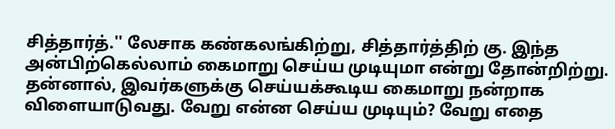சித்தார்த்.'' லேசாக கண்கலங்கிற்று, சித்தார்த்திற் கு. இந்த அன்பிற்கெல்லாம் கைமாறு செய்ய முடியுமா என்று தோன்றிற்று. தன்னால், இவர்களுக்கு செய்யக்கூடிய கைமாறு நன்றாக விளையாடுவது. வேறு என்ன செய்ய முடியும்? வேறு எதை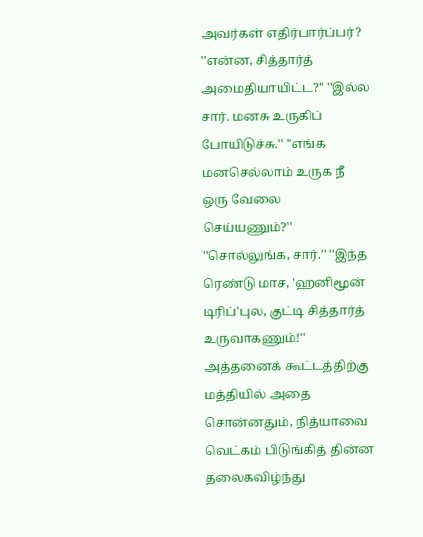அவர்கள் எதிர்பார்ப்பர்? ''என்ன, சித்தார்த் அமைதியாயிட்ட?'' ''இல்ல சார். மனசு உருகிப் போயிடுச்சு.'' ''எங்க மனசெல்லாம் உருக நீ ஒரு வேலை செய்யணும்?'' ''சொல்லுங்க, சார்.'' ''இந்த ரெண்டு மாச, 'ஹனிமூன் டிரிப்'புல, குட்டி சித்தார்த் உருவாகணும்!'' அத்தனைக் கூட்டத்திற்கு மத்தியில் அதை சொன்னதும், நித்யாவை வெட்கம் பிடுங்கித் தின்ன தலைகவிழ்ந்து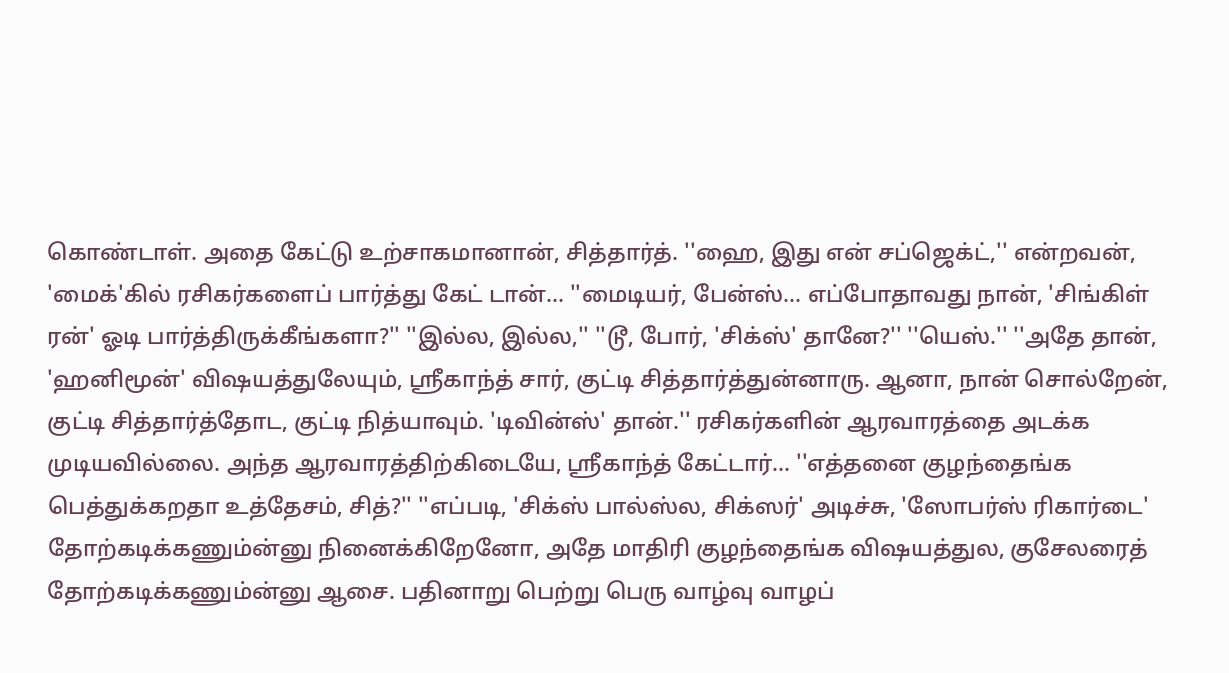கொண்டாள். அதை கேட்டு உற்சாகமானான், சித்தார்த். ''ஹை, இது என் சப்ஜெக்ட்,'' என்றவன், 'மைக்'கில் ரசிகர்களைப் பார்த்து கேட் டான்... ''மைடியர், பேன்ஸ்... எப்போதாவது நான், 'சிங்கிள் ரன்' ஓடி பார்த்திருக்கீங்களா?'' ''இல்ல, இல்ல,'' ''டூ, போர், 'சிக்ஸ்' தானே?'' ''யெஸ்.'' ''அதே தான், 'ஹனிமூன்' விஷயத்துலேயும், ஸ்ரீகாந்த் சார், குட்டி சித்தார்த்துன்னாரு. ஆனா, நான் சொல்றேன், குட்டி சித்தார்த்தோட, குட்டி நித்யாவும். 'டிவின்ஸ்' தான்.'' ரசிகர்களின் ஆரவாரத்தை அடக்க முடியவில்லை. அந்த ஆரவாரத்திற்கிடையே, ஸ்ரீகாந்த் கேட்டார்... ''எத்தனை குழந்தைங்க பெத்துக்கறதா உத்தேசம், சித்?'' ''எப்படி, 'சிக்ஸ் பால்ஸ்ல, சிக்ஸர்' அடிச்சு, 'ஸோபர்ஸ் ரிகார்டை' தோற்கடிக்கணும்ன்னு நினைக்கிறேனோ, அதே மாதிரி குழந்தைங்க விஷயத்துல, குசேலரைத் தோற்கடிக்கணும்ன்னு ஆசை. பதினாறு பெற்று பெரு வாழ்வு வாழப்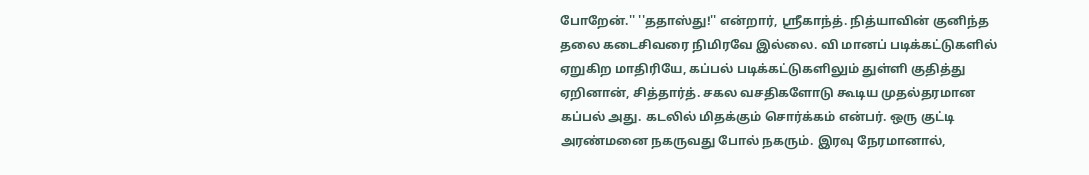போறேன்.'' ''ததாஸ்து!'' என்றார், ஸ்ரீகாந்த். நித்யாவின் குனிந்த தலை கடைசிவரை நிமிரவே இல்லை. வி மானப் படிக்கட்டுகளில் ஏறுகிற மாதிரியே, கப்பல் படிக்கட்டுகளிலும் துள்ளி குதித்து ஏறினான், சித்தார்த். சகல வசதிகளோடு கூடிய முதல்தரமான கப்பல் அது. கடலில் மிதக்கும் சொர்க்கம் என்பர். ஒரு குட்டி அரண்மனை நகருவது போல் நகரும். இரவு நேரமானால்,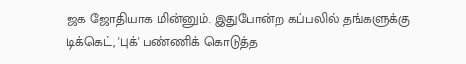ஜக ஜோதியாக மின்னும். இதுபோன்ற கப்பலில் தங்களுக்கு டிக்கெட், 'புக்' பண்ணிக் கொடுத்த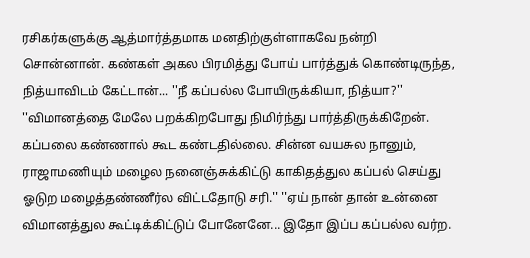ரசிகர்களுக்கு ஆத்மார்த்தமாக மனதிற்குள்ளாகவே நன்றி சொன்னான். கண்கள் அகல பிரமித்து போய் பார்த்துக் கொண்டிருந்த, நித்யாவிடம் கேட்டான்... ''நீ கப்பல்ல போயிருக்கியா, நித்யா?'' ''விமானத்தை மேலே பறக்கிறபோது நிமிர்ந்து பார்த்திருக்கிறேன். கப்பலை கண்ணால் கூட கண்டதில்லை. சின்ன வயசுல நானும், ராஜாமணியும் மழைல நனைஞ்சுக்கிட்டு காகிதத்துல கப்பல் செய்து ஓடுற மழைத்தண்ணீர்ல விட்டதோடு சரி.'' ''ஏய் நான் தான் உன்னை விமானத்துல கூட்டிக்கிட்டுப் போனேனே... இதோ இப்ப கப்பல்ல வர்ற.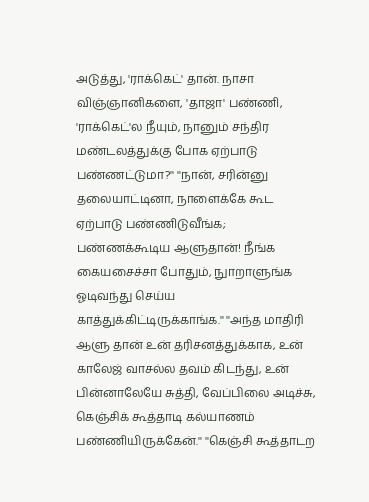அடுத்து, 'ராக்கெட்' தான். நாசா விஞ்ஞானிகளை, 'தாஜா' பண்ணி, 'ராக்கெட்'ல நீயும், நானும் சந்திர மண்டலத்துக்கு போக ஏற்பாடு பண்ணட்டுமா?'' ''நான், சரின்னு தலையாட்டினா, நாளைக்கே கூட ஏற்பாடு பண்ணிடுவீங்க; பண்ணக்கூடிய ஆளுதான்! நீங்க கையசைச்சா போதும், நுாறாளுங்க ஓடிவந்து செய்ய காத்துக்கிட்டிருக்காங்க.'' ''அந்த மாதிரி ஆளு தான் உன் தரிசனத்துக்காக, உன் காலேஜ் வாசல்ல தவம் கிடந்து, உன் பின்னாலேயே சுத்தி, வேப்பிலை அடிச்சு, கெஞ்சிக் கூத்தாடி கல்யாணம் பண்ணியிருக்கேன்.'' ''கெஞ்சி கூத்தாடற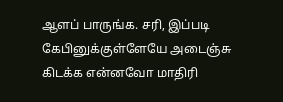ஆளப் பாருங்க. சரி, இப்படி கேபினுக்குள்ளேயே அடைஞ்சு கிடக்க என்னவோ மாதிரி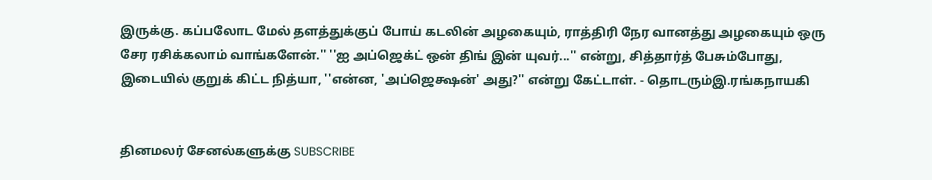இருக்கு. கப்பலோட மேல் தளத்துக்குப் போய் கடலின் அழகையும், ராத்திரி நேர வானத்து அழகையும் ஒரு சேர ரசிக்கலாம் வாங்களேன்.'' ''ஐ அப்ஜெக்ட் ஒன் திங் இன் யுவர்...'' என்று, சித்தார்த் பேசும்போது, இடையில் குறுக் கிட்ட நித்யா, ''என்ன, 'அப்ஜெக்ஷன்' அது?'' என்று கேட்டாள். - தொடரும்இ.ரங்கநாயகி


தினமலர் சேனல்களுக்கு SUBSCRIBE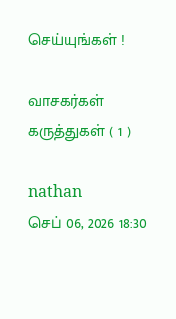செய்யுங்கள் !

வாசகர்கள் கருத்துகள் ( 1 )

nathan
செப் 06, 2026 18:30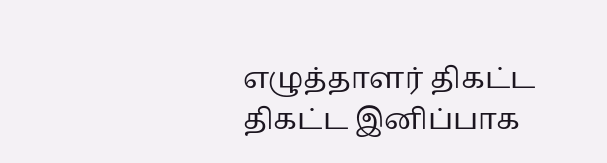எழுத்தாளர் திகட்ட திகட்ட இனிப்பாக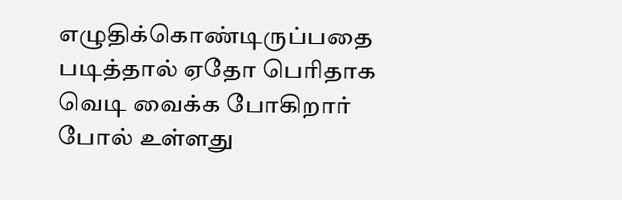எழுதிக்கொண்டிருப்பதை படித்தால் ஏதோ பெரிதாக வெடி வைக்க போகிறார் போல் உள்ளது